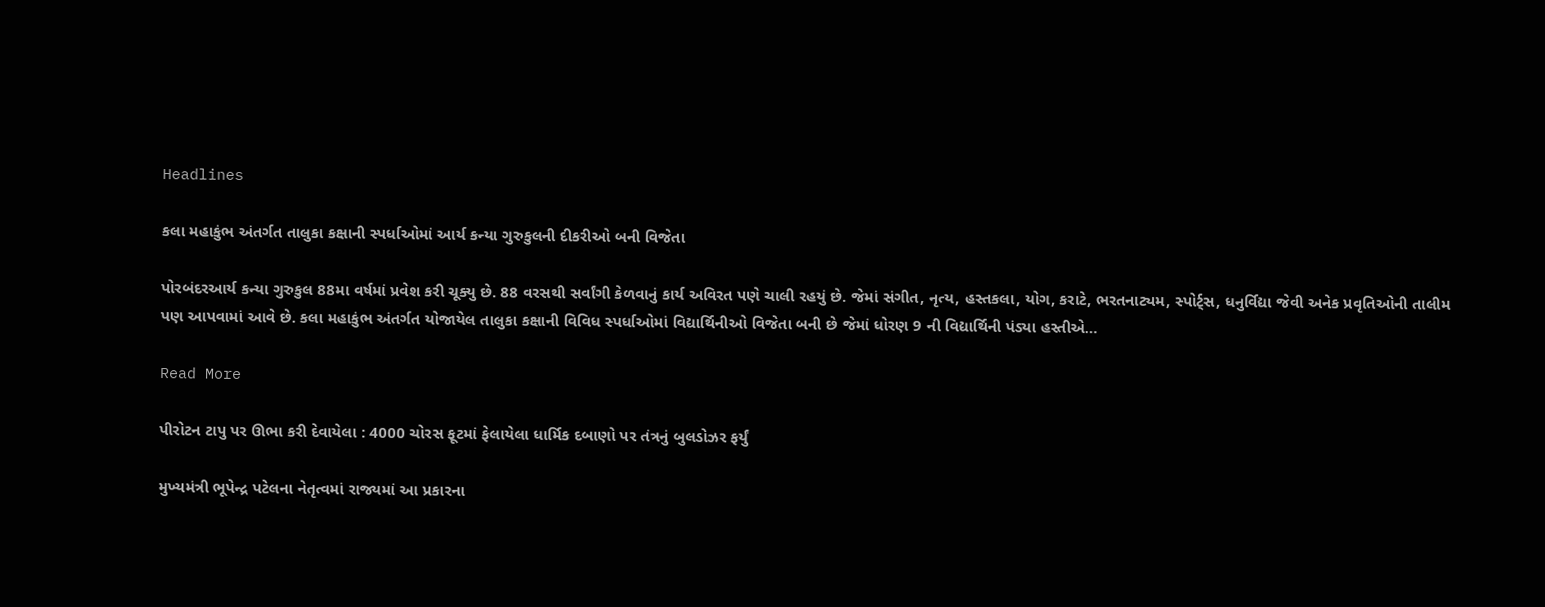Headlines

કલા મહાકુંભ અંતર્ગત તાલુકા કક્ષાની સ્પર્ધાઓમાં આર્ય કન્યા ગુરુકુલની દીકરીઓ બની વિજેતા

પોરબંદરઆર્ય કન્યા ગુરુકુલ 88મા વર્ષમાં પ્રવેશ કરી ચૂક્યુ છે. 88 વરસથી સર્વાંગી કેળવાનું કાર્ય અવિરત પણે ચાલી રહયું છે. જેમાં સંગીત, નૃત્ય, હસ્તકલા, યોગ, કરાટે, ભરતનાટ્યમ, સ્પોર્ટ્સ, ધનુર્વિદ્યા જેવી અનેક પ્રવૃતિઓની તાલીમ પણ આપવામાં આવે છે. કલા મહાકુંભ અંતર્ગત યોજાયેલ તાલુકા કક્ષાની વિવિધ સ્પર્ધાઓમાં વિદ્યાર્થિનીઓ વિજેતા બની છે જેમાં ધોરણ 9 ની વિદ્યાર્થિની પંડ્યા હસ્તીએ…

Read More

પીરોટન ટાપુ પર ઊભા કરી દેવાયેલા : 4000 ચોરસ ફૂટમાં ફેલાયેલા ધાર્મિક દબાણો પર તંત્રનું બુલડોઝર ફર્યું

મુખ્યમંત્રી ભૂપેન્દ્ર પટેલના નેતૃત્વમાં રાજ્યમાં આ પ્રકારના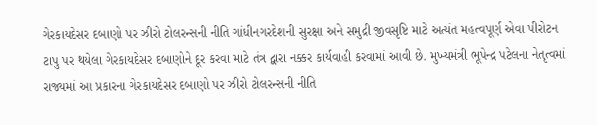ગેરકાયદેસર દબાણો પર ઝીરો ટોલરન્સની નીતિ ગાંધીનગરદેશની સુરક્ષા અને સમુદ્રી જીવસૃષ્ટિ માટે અત્યંત મહત્વપૂર્ણ એવા પીરોટન ટાપુ પર થયેલા ગેરકાયદેસર દબાણોને દૂર કરવા માટે તંત્ર દ્વારા નક્કર કાર્યવાહી કરવામાં આવી છે. મુખ્યમંત્રી ભૂપેન્દ્ર પટેલના નેતૃત્વમાં રાજ્યમાં આ પ્રકારના ગેરકાયદેસર દબાણો પર ઝીરો ટોલરન્સની નીતિ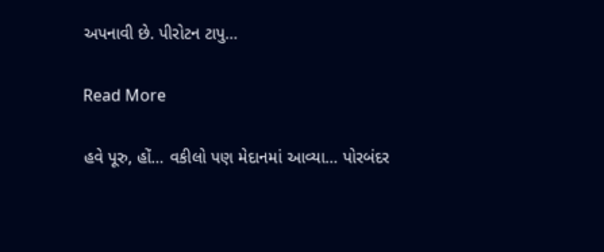અપનાવી છે. પીરોટન ટાપુ…

Read More

હવે પૂરુ, હોં… વકીલો પણ મેદાનમાં આવ્યા… પોરબંદર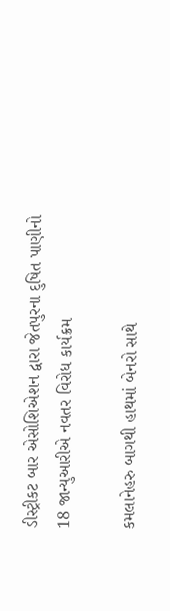ડીસ્ટ્રીકટ બાર એસોશિએશન દ્વારા જેતપુરના દુષિત પાણીનો 18 જાન્યુઆરીએ નવતર વિરોધ કાર્યક્રમ

કમલાનેહરુ બાગથી હાથમાં બેનરો સાથે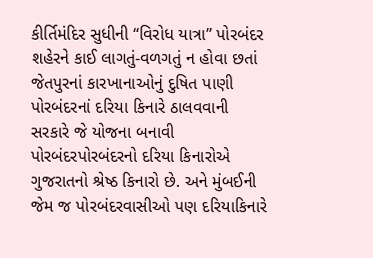કીર્તિમંદિર સુધીની “વિરોધ યાત્રા” પોરબંદર શહેરને કાઈ લાગતું-વળગતું ન હોવા છતાં જેતપુરનાં કારખાનાઓનું દુષિત પાણી પોરબંદરનાં દરિયા કિનારે ઠાલવવાની સરકારે જે યોજના બનાવી પોરબંદરપોરબંદરનો દરિયા કિનારોએ ગુજરાતનો શ્રેષ્ઠ કિનારો છે. અને મુંબઈની જેમ જ પોરબંદરવાસીઓ પણ દરિયાકિનારે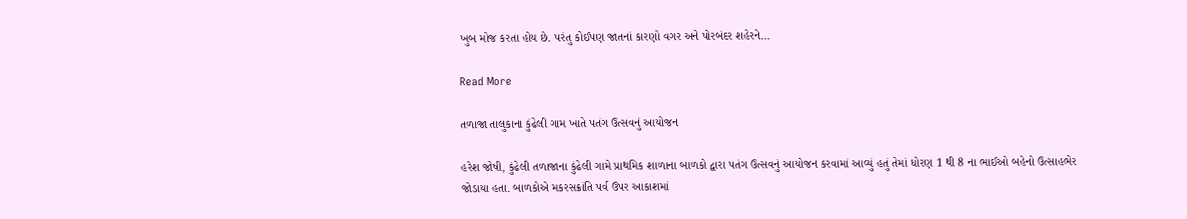ખુબ મોજ કરતા હોય છે. પરંતુ કોઈપણ જાતનાં કારણો વગર અને પોરબંદર શહેરને…

Read More

તળાજા તાલુકાના કુંઢેલી ગામ ખાતે પતંગ ઉત્સવનું આયોજન

હરેશ જોષી, કુંઢેલી તળાજાના કુંઢેલી ગામે પ્રાથમિક શાળાના બાળકો દ્વારા પતંગ ઉત્સવનું આયોજન કરવામાં આવ્યું હતું તેમાં ધોરણ 1 થી 8 ના ભાઈઓ બહેનો ઉત્સાહભેર જોડાયા હતા. બાળકોએ મકરસક્રાંતિ પર્વ ઉપર આકાશમાં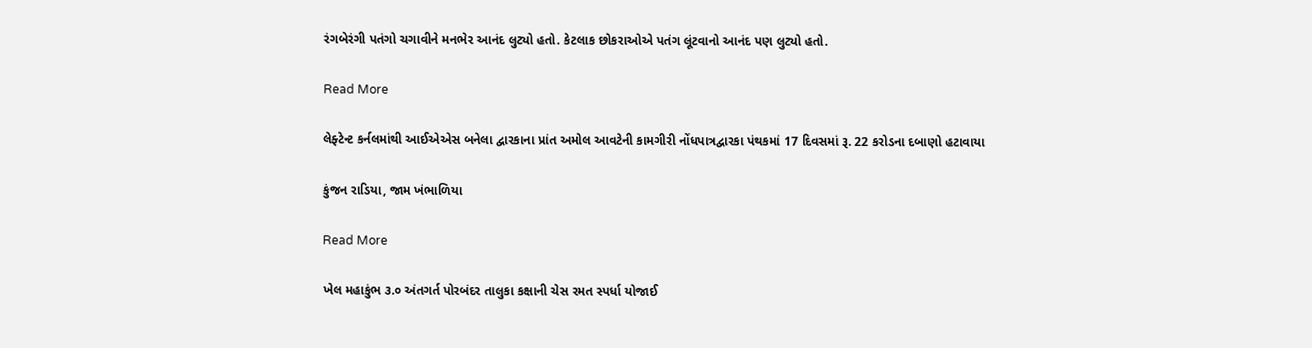રંગબેરંગી પતંગો ચગાવીને મનભેર આનંદ લુટ્યો હતો. કેટલાક છોકરાઓએ પતંગ લૂંટવાનો આનંદ પણ લુટ્યો હતો.

Read More

લેફ્ટેન્ટ કર્નલમાંથી આઈએએસ બનેલા દ્વારકાના પ્રાંત અમોલ આવટેની કામગીરી નોંધપાત્રદ્વારકા પંથકમાં 17 દિવસમાં રૂ. 22 કરોડના દબાણો હટાવાયા

કુંજન રાડિયા, જામ ખંભાળિયા

Read More

ખેલ મહાકુંભ ૩.૦ અંતગર્ત પોરબંદર તાલુકા કક્ષાની ચેસ રમત સ્પર્ધા યોજાઈ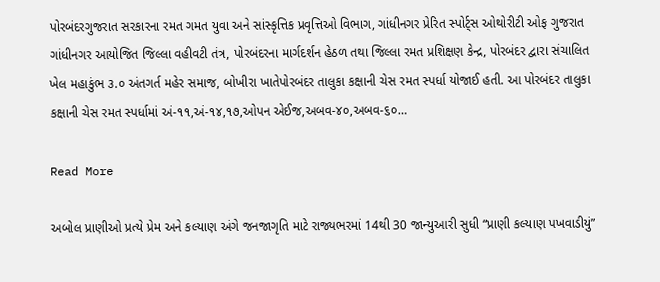પોરબંદરગુજરાત સરકારના રમત ગમત યુવા અને સાંસ્કૃત્તિક પ્રવૃત્તિઓ વિભાગ, ગાંધીનગર પ્રેરિત સ્પોર્ટ્સ ઓથોરીટી ઓફ ગુજરાત ગાંધીનગર આયોજિત જિલ્લા વહીવટી તંત્ર, પોરબંદરના માર્ગદર્શન હેઠળ તથા જિલ્લા રમત પ્રશિક્ષણ કેન્દ્ર, પોરબંદર દ્વારા સંચાલિત ખેલ મહાકુંભ ૩.૦ અંતગર્ત મહેર સમાજ, બોખીરા ખાતેપોરબંદર તાલુકા કક્ષાની ચેસ રમત સ્પર્ધા યોજાઈ હતી. આ પોરબંદર તાલુકા કક્ષાની ચેસ રમત સ્પર્ધામાં અં-૧૧,અં-૧૪,૧૭,ઓપન એઈજ,અબવ-૪૦,અબવ-૬૦…

Read More

અબોલ પ્રાણીઓ પ્રત્યે પ્રેમ અને કલ્યાણ અંગે જનજાગૃતિ માટે રાજ્યભરમાં 14થી 30 જાન્યુઆરી સુધી “પ્રાણી કલ્યાણ પખવાડીયું”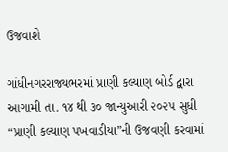ઉજવાશે

ગાંધીનગરરાજ્યભરમાં પ્રાણી કલ્યાણ બોર્ડ દ્વારા આગામી તા. ૧૪ થી ૩૦ જાન્યુઆરી ૨૦૨૫ સુધી “પ્રાણી કલ્યાણ પખવાડીયા”ની ઉજવણી કરવામાં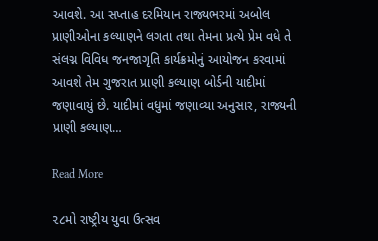આવશે. આ સપ્તાહ દરમિયાન રાજ્યભરમાં અબોલ પ્રાણીઓના કલ્યાણને લગતા તથા તેમના પ્રત્યે પ્રેમ વધે તે સંલગ્ન વિવિધ જનજાગૃતિ કાર્યક્રમોનું આયોજન કરવામાં આવશે તેમ ગુજરાત પ્રાણી કલ્યાણ બોર્ડની યાદીમાં જણાવાયું છે. યાદીમાં વધુમાં જણાવ્યા અનુસાર, રાજ્યની પ્રાણી કલ્યાણ…

Read More

૨૮મો રાષ્ટ્રીય યુવા ઉત્સવ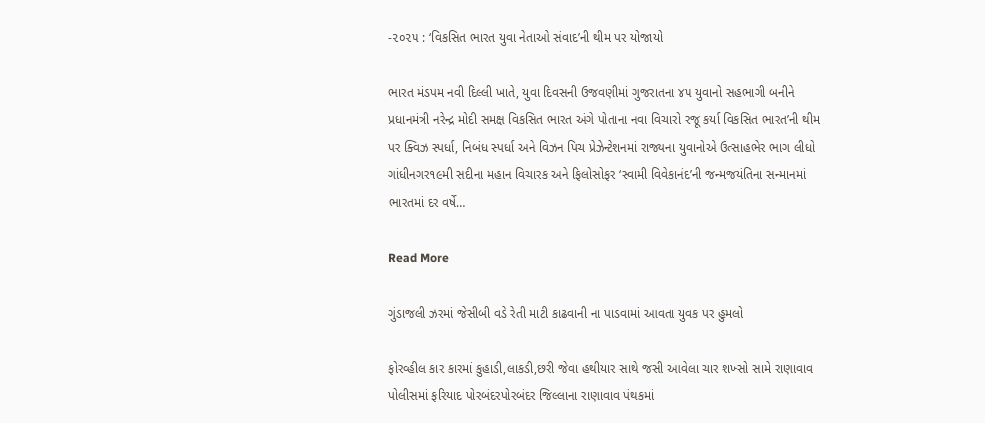-૨૦૨૫ : ‘વિકસિત ભારત યુવા નેતાઓ સંવાદ’ની થીમ પર યોજાયો

ભારત મંડપમ નવી દિલ્લી ખાતે, યુવા દિવસની ઉજવણીમાં ગુજરાતના ૪૫ યુવાનો સહભાગી બનીને પ્રધાનમંત્રી નરેન્દ્ર મોદી સમક્ષ વિકસિત ભારત અંગે પોતાના નવા વિચારો રજૂ કર્યા વિકસિત ભારત’ની થીમ પર ક્વિઝ સ્પર્ધા, નિબંધ સ્પર્ધા અને વિઝન પિચ પ્રેઝેન્ટેશનમાં રાજ્યના યુવાનોએ ઉત્સાહભેર ભાગ લીધો ગાંધીનગર૧૯મી સદીના મહાન વિચારક અને ફિલોસોફર ‘સ્વામી વિવેકાનંદ’ની જન્મજયંતિના સન્માનમાં ભારતમાં દર વર્ષે…

Read More

ગુંડાજલી ઝરમાં જેસીબી વડે રેતી માટી કાઢવાની ના પાડવામાં આવતા યુવક પર હુમલો

ફોરવ્હીલ કાર કારમાં કુહાડી,લાકડી,છરી જેવા હથીયાર સાથે જસી આવેલા ચાર શખ્સો સામે રાણાવાવ પોલીસમાં ફરિયાદ પોરબંદરપોરબંદર જિલ્લાના રાણાવાવ પંથકમાં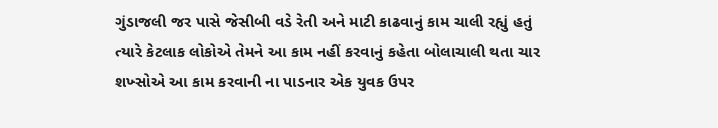ગુંડાજલી જર પાસે જેસીબી વડે રેતી અને માટી કાઢવાનું કામ ચાલી રહ્યું હતું ત્યારે કેટલાક લોકોએ તેમને આ કામ નહીં કરવાનું કહેતા બોલાચાલી થતા ચાર શખ્સોએ આ કામ કરવાની ના પાડનાર એક યુવક ઉપર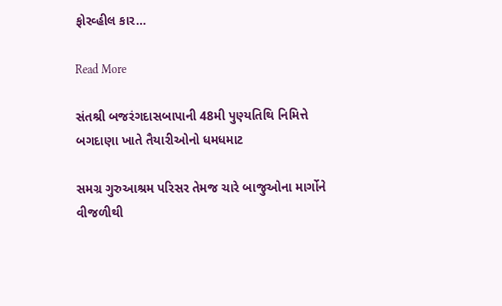ફોરવ્હીલ કાર…

Read More

સંતશ્રી બજરંગદાસબાપાની 48મી પુણ્યતિથિ નિમિત્તે બગદાણા ખાતે તૈયારીઓનો ધમધમાટ

સમગ્ર ગુરુઆશ્રમ પરિસર તેમજ ચારે બાજુઓના માર્ગોને વીજળીથી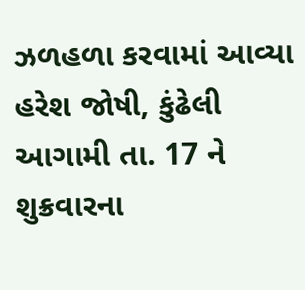ઝળહળા કરવામાં આવ્યા હરેશ જોષી, કુંઢેલી આગામી તા. 17 ને શુક્રવારના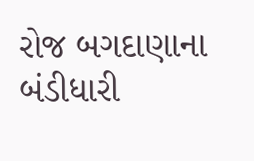રોજ બગદાણાના બંડીધારી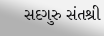સદગુરુ સંતશ્રી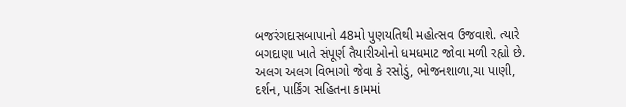બજરંગદાસબાપાનો 48મો પુણયતિથી મહોત્સવ ઉજવાશે. ત્યારે બગદાણા ખાતે સંપૂર્ણ તૈયારીઓનો ધમધમાટ જોવા મળી રહ્યો છે. અલગ અલગ વિભાગો જેવા કે રસોડું, ભોજનશાળા,ચા પાણી, દર્શન, પાર્કિંગ સહિતના કામમાં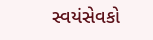સ્વયંસેવકો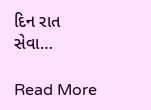દિન રાત સેવા…

Read More